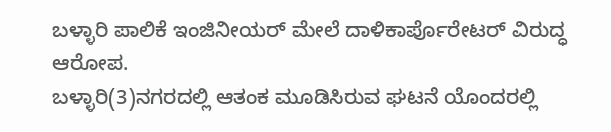ಬಳ್ಳಾರಿ ಪಾಲಿಕೆ ಇಂಜಿನೀಯರ್ ಮೇಲೆ ದಾಳಿಕಾರ್ಪೊರೇಟರ್ ವಿರುದ್ಧ ಆರೋಪ.
ಬಳ್ಳಾರಿ(3)ನಗರದಲ್ಲಿ ಆತಂಕ ಮೂಡಿಸಿರುವ ಘಟನೆ ಯೊಂದರಲ್ಲಿ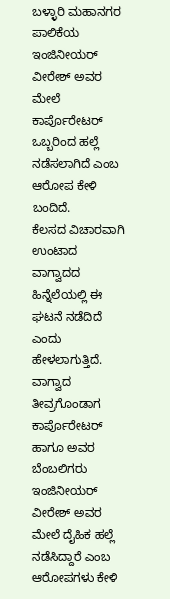ಬಳ್ಳಾರಿ ಮಹಾನಗರ ಪಾಲಿಕೆಯ ಇಂಜಿನೀಯರ್ ವೀರೇಶ್ ಅವರ ಮೇಲೆ ಕಾರ್ಪೊರೇಟರ್ ಒಬ್ಬರಿಂದ ಹಲ್ಲೆ ನಡೆಸಲಾಗಿದೆ ಎಂಬ ಆರೋಪ ಕೇಳಿ ಬಂದಿದೆ.
ಕೆಲಸದ ವಿಚಾರವಾಗಿ ಉಂಟಾದ ವಾಗ್ವಾದದ ಹಿನ್ನೆಲೆಯಲ್ಲಿ ಈ ಘಟನೆ ನಡೆದಿದೆ ಎಂದು ಹೇಳಲಾಗುತ್ತಿದೆ. ವಾಗ್ವಾದ ತೀವ್ರಗೊಂಡಾಗ ಕಾರ್ಪೊರೇಟರ್ ಹಾಗೂ ಅವರ ಬೆಂಬಲಿಗರು ಇಂಜಿನೀಯರ್ ವೀರೇಶ್ ಅವರ ಮೇಲೆ ದೈಹಿಕ ಹಲ್ಲೆ ನಡೆಸಿದ್ದಾರೆ ಎಂಬ ಆರೋಪಗಳು ಕೇಳಿ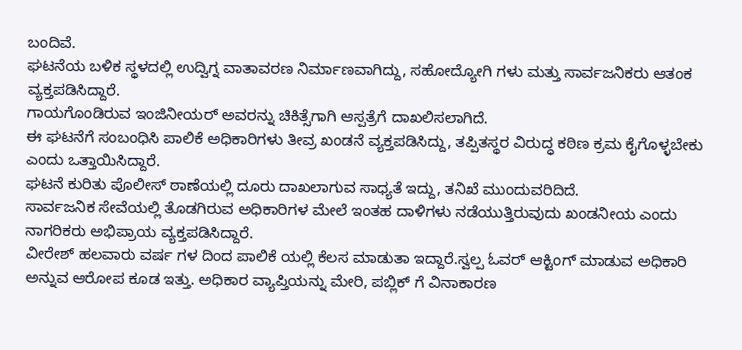ಬಂದಿವೆ.
ಘಟನೆಯ ಬಳಿಕ ಸ್ಥಳದಲ್ಲಿ ಉದ್ವಿಗ್ನ ವಾತಾವರಣ ನಿರ್ಮಾಣವಾಗಿದ್ದು, ಸಹೋದ್ಯೋಗಿ ಗಳು ಮತ್ತು ಸಾರ್ವಜನಿಕರು ಆತಂಕ ವ್ಯಕ್ತಪಡಿಸಿದ್ದಾರೆ.
ಗಾಯಗೊಂಡಿರುವ ಇಂಜಿನೀಯರ್ ಅವರನ್ನು ಚಿಕಿತ್ಸೆಗಾಗಿ ಆಸ್ಪತ್ರೆಗೆ ದಾಖಲಿಸಲಾಗಿದೆ.
ಈ ಘಟನೆಗೆ ಸಂಬಂಧಿಸಿ ಪಾಲಿಕೆ ಅಧಿಕಾರಿಗಳು ತೀವ್ರ ಖಂಡನೆ ವ್ಯಕ್ತಪಡಿಸಿದ್ದು, ತಪ್ಪಿತಸ್ಥರ ವಿರುದ್ಧ ಕಠಿಣ ಕ್ರಮ ಕೈಗೊಳ್ಳಬೇಕು ಎಂದು ಒತ್ತಾಯಿಸಿದ್ದಾರೆ.
ಘಟನೆ ಕುರಿತು ಪೊಲೀಸ್ ಠಾಣೆಯಲ್ಲಿ ದೂರು ದಾಖಲಾಗುವ ಸಾಧ್ಯತೆ ಇದ್ದು, ತನಿಖೆ ಮುಂದುವರಿದಿದೆ.
ಸಾರ್ವಜನಿಕ ಸೇವೆಯಲ್ಲಿ ತೊಡಗಿರುವ ಅಧಿಕಾರಿಗಳ ಮೇಲೆ ಇಂತಹ ದಾಳಿಗಳು ನಡೆಯುತ್ತಿರುವುದು ಖಂಡನೀಯ ಎಂದು ನಾಗರಿಕರು ಅಭಿಪ್ರಾಯ ವ್ಯಕ್ತಪಡಿಸಿದ್ದಾರೆ.
ವೀರೇಶ್ ಹಲವಾರು ವರ್ಷ ಗಳ ದಿಂದ ಪಾಲಿಕೆ ಯಲ್ಲಿ ಕೆಲಸ ಮಾಡುತಾ ಇದ್ದಾರೆ.ಸ್ವಲ್ಪ ಓವರ್ ಆಕ್ಟಿಂಗ್ ಮಾಡುವ ಅಧಿಕಾರಿ ಅನ್ನುವ ಆರೋಪ ಕೂಡ ಇತ್ತು. ಅಧಿಕಾರ ವ್ಯಾಪ್ತಿಯನ್ನು ಮೇರಿ, ಪಬ್ಲಿಕ್ ಗೆ ವಿನಾಕಾರಣ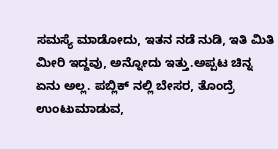ಸಮಸ್ಯೆ ಮಾಡೋದು, ಇತನ ನಡೆ ನುಡಿ, ಇತಿ ಮಿತಿ ಮೀರಿ ಇದ್ದವು, ಅನ್ನೋದು ಇತ್ತು.ಅಪ್ಪಟ ಚಿನ್ನ ಏನು ಅಲ್ಲ. ಪಬ್ಲಿಕ್ ನಲ್ಲಿ ಬೇಸರ, ತೊಂದ್ರೆ ಉಂಟುಮಾಡುವ,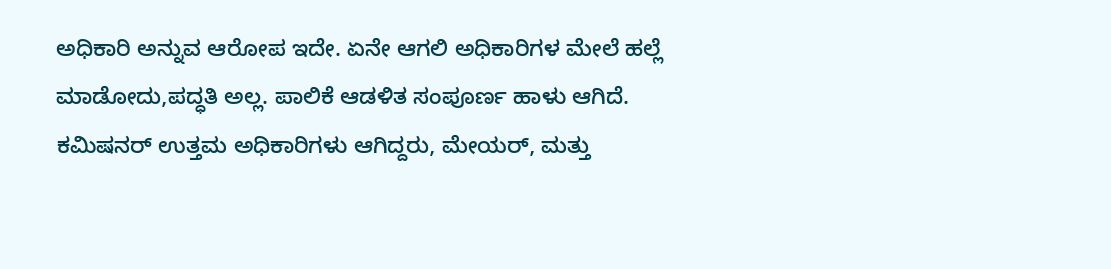ಅಧಿಕಾರಿ ಅನ್ನುವ ಆರೋಪ ಇದೇ. ಏನೇ ಆಗಲಿ ಅಧಿಕಾರಿಗಳ ಮೇಲೆ ಹಲ್ಲೆ ಮಾಡೋದು,ಪದ್ಧತಿ ಅಲ್ಲ. ಪಾಲಿಕೆ ಆಡಳಿತ ಸಂಪೂರ್ಣ ಹಾಳು ಆಗಿದೆ. ಕಮಿಷನರ್ ಉತ್ತಮ ಅಧಿಕಾರಿಗಳು ಆಗಿದ್ದರು, ಮೇಯರ್, ಮತ್ತು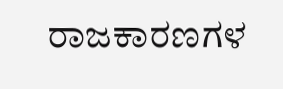ರಾಜಕಾರಣಗಳ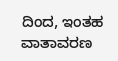ದಿಂದ, ಇಂತಹ ವಾತಾವರಣ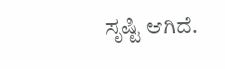ಸೃಷ್ಟಿ ಆಗಿದೆ.